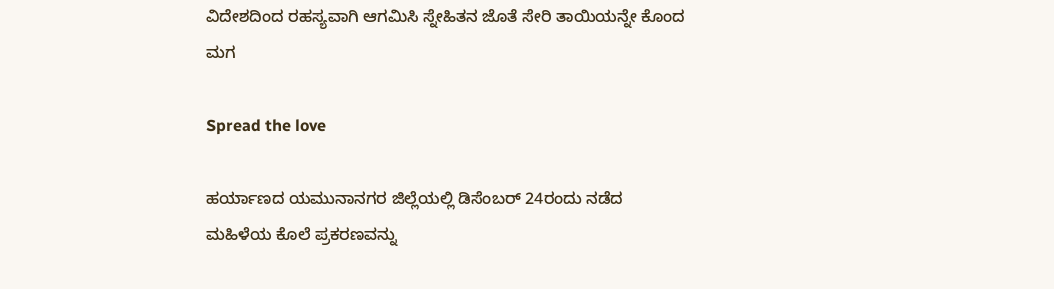ವಿದೇಶದಿಂದ ರಹಸ್ಯವಾಗಿ ಆಗಮಿಸಿ ಸ್ನೇಹಿತನ ಜೊತೆ ಸೇರಿ ತಾಯಿಯನ್ನೇ ಕೊಂದ ಮಗ

Spread the love

ಹರ್ಯಾಣದ ಯಮುನಾನಗರ ಜಿಲ್ಲೆಯಲ್ಲಿ ಡಿಸೆಂಬರ್ 24ರಂದು ನಡೆದ ಮಹಿಳೆಯ ಕೊಲೆ ಪ್ರಕರಣವನ್ನು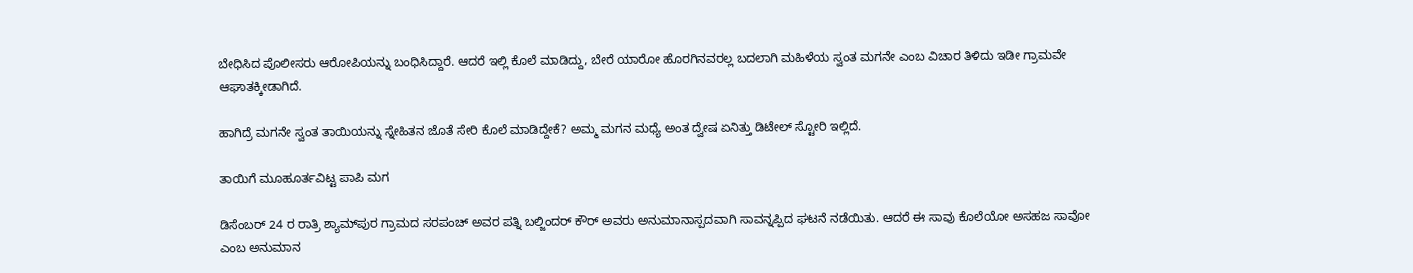ಬೇಧಿಸಿದ ಪೊಲೀಸರು ಆರೋಪಿಯನ್ನು ಬಂಧಿಸಿದ್ದಾರೆ. ಆದರೆ ಇಲ್ಲಿ ಕೊಲೆ ಮಾಡಿದ್ದು, ಬೇರೆ ಯಾರೋ ಹೊರಗಿನವರಲ್ಲ ಬದಲಾಗಿ ಮಹಿಳೆಯ ಸ್ವಂತ ಮಗನೇ ಎಂಬ ವಿಚಾರ ತಿಳಿದು ಇಡೀ ಗ್ರಾಮವೇ ಆಘಾತಕ್ಕೀಡಾಗಿದೆ.

ಹಾಗಿದ್ರೆ ಮಗನೇ ಸ್ವಂತ ತಾಯಿಯನ್ನು ಸ್ನೇಹಿತನ ಜೊತೆ ಸೇರಿ ಕೊಲೆ ಮಾಡಿದ್ದೇಕೆ? ಅಮ್ಮ ಮಗನ ಮಧ್ಯೆ ಅಂತ ದ್ವೇಷ ಏನಿತ್ತು ಡಿಟೇಲ್ ಸ್ಟೋರಿ ಇಲ್ಲಿದೆ.

ತಾಯಿಗೆ ಮೂಹೂರ್ತವಿಟ್ಟ ಪಾಪಿ ಮಗ

ಡಿಸೆಂಬರ್ 24 ರ ರಾತ್ರಿ ಶ್ಯಾಮ್‌ಪುರ ಗ್ರಾಮದ ಸರಪಂಚ್ ಅವರ ಪತ್ನಿ ಬಲ್ಜಿಂದರ್ ಕೌರ್ ಅವರು ಅನುಮಾನಾಸ್ಪದವಾಗಿ ಸಾವನ್ನಪ್ಪಿದ ಘಟನೆ ನಡೆಯಿತು. ಆದರೆ ಈ ಸಾವು ಕೊಲೆಯೋ ಅಸಹಜ ಸಾವೋ ಎಂಬ ಅನುಮಾನ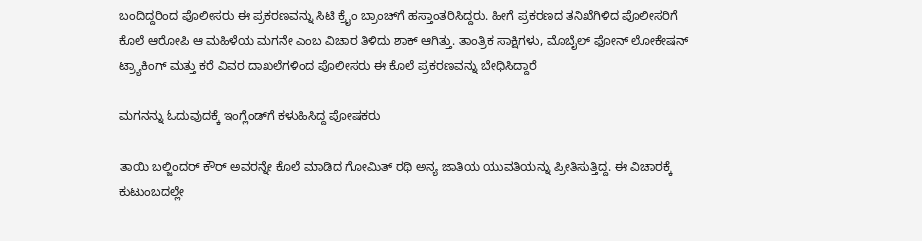ಬಂದಿದ್ದರಿಂದ ಪೊಲೀಸರು ಈ ಪ್ರಕರಣವನ್ನು ಸಿಟಿ ಕ್ರೈಂ ಬ್ರಾಂಚ್‌ಗೆ ಹಸ್ತಾಂತರಿಸಿದ್ದರು. ಹೀಗೆ ಪ್ರಕರಣದ ತನಿಖೆಗಿಳಿದ ಪೊಲೀಸರಿಗೆ ಕೊಲೆ ಆರೋಪಿ ಆ ಮಹಿಳೆಯ ಮಗನೇ ಎಂಬ ವಿಚಾರ ತಿಳಿದು ಶಾಕ್ ಆಗಿತ್ತು. ತಾಂತ್ರಿಕ ಸಾಕ್ಷಿಗಳು, ಮೊಬೈಲ್ ಫೋನ್ ಲೋಕೇಷನ್‌ ಟ್ರ್ಯಾಕಿಂಗ್ ಮತ್ತು ಕರೆ ವಿವರ ದಾಖಲೆಗಳಿಂದ ಪೊಲೀಸರು ಈ ಕೊಲೆ ಪ್ರಕರಣವನ್ನು ಬೇಧಿಸಿದ್ದಾರೆ

ಮಗನನ್ನು ಓದುವುದಕ್ಕೆ ಇಂಗ್ಲೆಂಡ್‌ಗೆ ಕಳುಹಿಸಿದ್ದ ಪೋಷಕರು

ತಾಯಿ ಬಲ್ಜಿಂದರ್‌ ಕೌರ್‌ ಅವರನ್ನೇ ಕೊಲೆ ಮಾಡಿದ ಗೋಮಿತ್ ರಥಿ ಅನ್ಯ ಜಾತಿಯ ಯುವತಿಯನ್ನು ಪ್ರೀತಿಸುತ್ತಿದ್ದ. ಈ ವಿಚಾರಕ್ಕೆ ಕುಟುಂಬದಲ್ಲೇ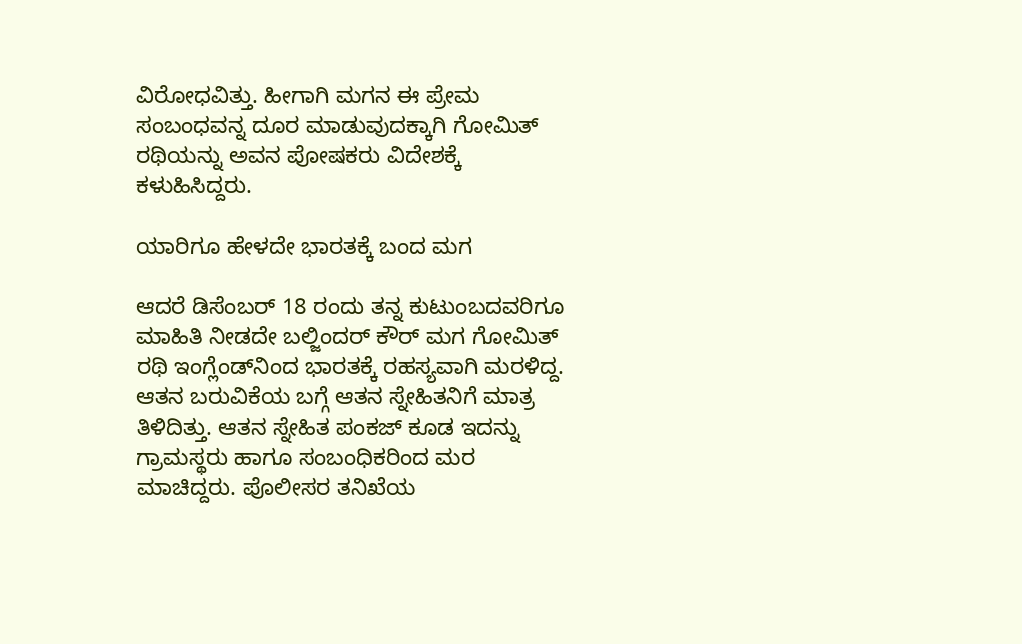ವಿರೋಧವಿತ್ತು. ಹೀಗಾಗಿ ಮಗನ ಈ ಪ್ರೇಮ ಸಂಬಂಧವನ್ನ ದೂರ ಮಾಡುವುದಕ್ಕಾಗಿ ಗೋಮಿತ್ ರಥಿಯನ್ನು ಅವನ ಪೋಷಕರು ವಿದೇಶಕ್ಕೆ ಕಳುಹಿಸಿದ್ದರು.

ಯಾರಿಗೂ ಹೇಳದೇ ಭಾರತಕ್ಕೆ ಬಂದ ಮಗ

ಆದರೆ ಡಿಸೆಂಬರ್ 18 ರಂದು ತನ್ನ ಕುಟುಂಬದವರಿಗೂ ಮಾಹಿತಿ ನೀಡದೇ ಬಲ್ಜಿಂದರ್ ಕೌರ್ ಮಗ ಗೋಮಿತ್ ರಥಿ ಇಂಗ್ಲೆಂಡ್‌ನಿಂದ ಭಾರತಕ್ಕೆ ರಹಸ್ಯವಾಗಿ ಮರಳಿದ್ದ. ಆತನ ಬರುವಿಕೆಯ ಬಗ್ಗೆ ಆತನ ಸ್ನೇಹಿತನಿಗೆ ಮಾತ್ರ ತಿಳಿದಿತ್ತು. ಆತನ ಸ್ನೇಹಿತ ಪಂಕಜ್ ಕೂಡ ಇದನ್ನು ಗ್ರಾಮಸ್ಥರು ಹಾಗೂ ಸಂಬಂಧಿಕರಿಂದ ಮರ ಮಾಚಿದ್ದರು. ಪೊಲೀಸರ ತನಿಖೆಯ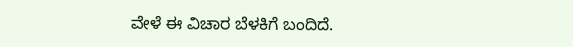ವೇಳೆ ಈ ವಿಚಾರ ಬೆಳಕಿಗೆ ಬಂದಿದೆ.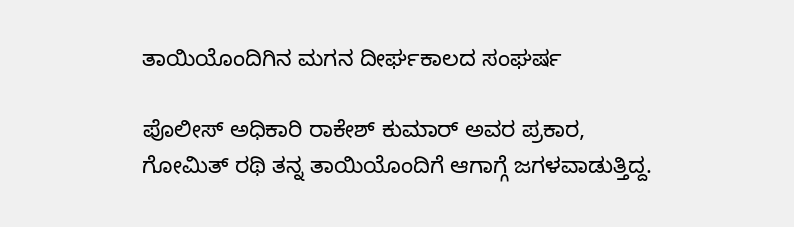ತಾಯಿಯೊಂದಿಗಿನ ಮಗನ ದೀರ್ಘಕಾಲದ ಸಂಘರ್ಷ

ಪೊಲೀಸ್ ಅಧಿಕಾರಿ ರಾಕೇಶ್ ಕುಮಾರ್ ಅವರ ಪ್ರಕಾರ, ಗೋಮಿತ್ ರಥಿ ತನ್ನ ತಾಯಿಯೊಂದಿಗೆ ಆಗಾಗ್ಗೆ ಜಗಳವಾಡುತ್ತಿದ್ದ.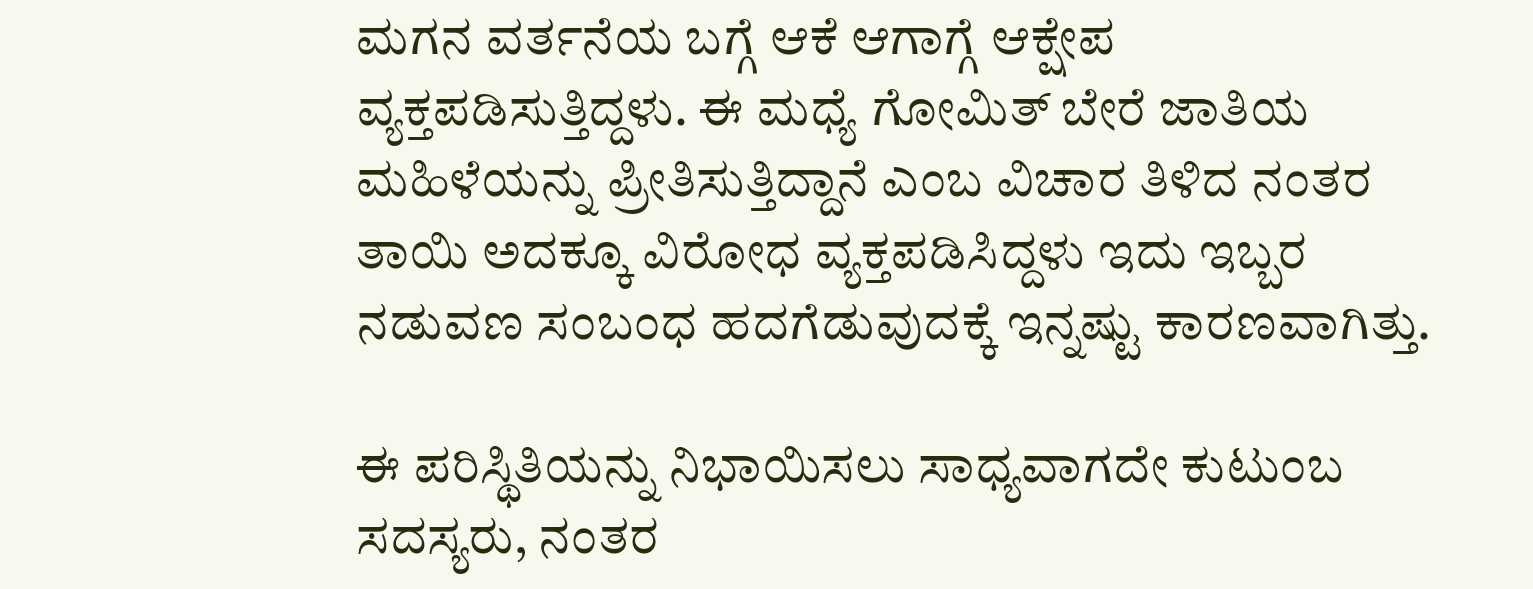ಮಗನ ವರ್ತನೆಯ ಬಗ್ಗೆ ಆಕೆ ಆಗಾಗ್ಗೆ ಆಕ್ಷೇಪ ವ್ಯಕ್ತಪಡಿಸುತ್ತಿದ್ದಳು. ಈ ಮಧ್ಯೆ ಗೋಮಿತ್ ಬೇರೆ ಜಾತಿಯ ಮಹಿಳೆಯನ್ನು ಪ್ರೀತಿಸುತ್ತಿದ್ದಾನೆ ಎಂಬ ವಿಚಾರ ತಿಳಿದ ನಂತರ ತಾಯಿ ಅದಕ್ಕೂ ವಿರೋಧ ವ್ಯಕ್ತಪಡಿಸಿದ್ದಳು ಇದು ಇಬ್ಬರ ನಡುವಣ ಸಂಬಂಧ ಹದಗೆಡುವುದಕ್ಕೆ ಇನ್ನಷ್ಟು ಕಾರಣವಾಗಿತ್ತು.

ಈ ಪರಿಸ್ಥಿತಿಯನ್ನು ನಿಭಾಯಿಸಲು ಸಾಧ್ಯವಾಗದೇ ಕುಟುಂಬ ಸದಸ್ಯರು, ನಂತರ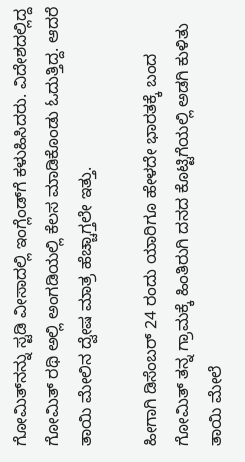ಗೋಮಿತ್‌ನನ್ನು ಸ್ಟಡಿ ವೀಸಾದಲ್ಲಿ ಇಂಗ್ಲೆಂಡ್‌ಗೆ ಕಳುಹಿಸಿದರು. ವಿದೇಶದಲ್ಲಿದ್ದ ಗೋಮಿತ್ ರಥಿ ಅಲ್ಲಿ ಅಂಗಡಿಯಲ್ಲಿ ಕೆಲಸ ಮಾಡಿಕೊಂಡು ಓದುತ್ತಿದ್ದ. ಆದರೆ ತಾಯಿ ಮೇಲಿನ ದ್ವೇಷ ಮಾತ್ರ ಹೆಚ್ಚಾಗ್ತಲೇ ಇತ್ತು.

ಹೀಗಾಗಿ ಡಿಸೆಂಬರ್ 24 ರಂದು ಯಾರಿಗೂ ಹೇಳದೇ ಭಾರತಕ್ಕೆ ಬಂದ ಗೋಮಿತ್ ತನ್ನ ಗ್ರಾಮಕ್ಕೆ ಹಿಂತಿರುಗಿ ದನದ ಕೊಟ್ಟಿಗೆಯಲ್ಲಿ ಅಡಗಿ ಕುಳಿತು ತಾಯಿ ಮೇಲೆ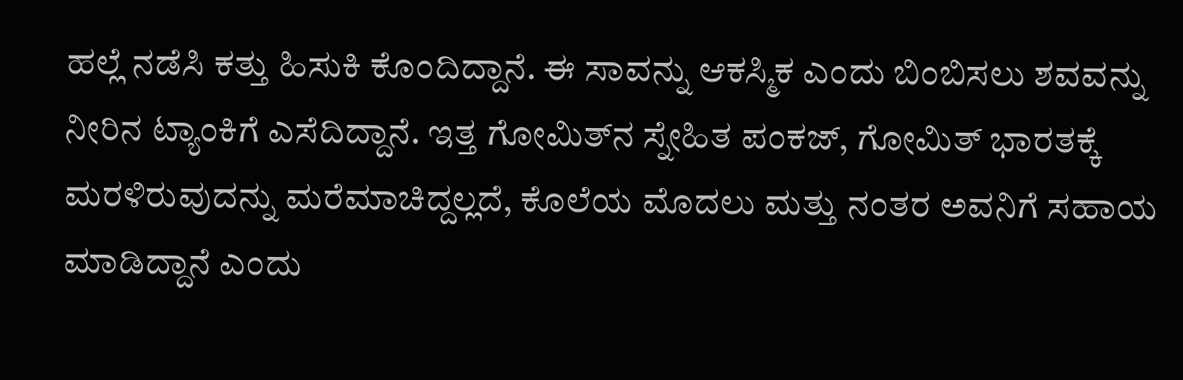ಹಲ್ಲೆ ನಡೆಸಿ ಕತ್ತು ಹಿಸುಕಿ ಕೊಂದಿದ್ದಾನೆ. ಈ ಸಾವನ್ನು ಆಕಸ್ಮಿಕ ಎಂದು ಬಿಂಬಿಸಲು ಶವವನ್ನು ನೀರಿನ ಟ್ಯಾಂಕಿಗೆ ಎಸೆದಿದ್ದಾನೆ. ಇತ್ತ ಗೋಮಿತ್‌ನ ಸ್ನೇಹಿತ ಪಂಕಜ್, ಗೋಮಿತ್ ಭಾರತಕ್ಕೆ ಮರಳಿರುವುದನ್ನು ಮರೆಮಾಚಿದ್ದಲ್ಲದೆ, ಕೊಲೆಯ ಮೊದಲು ಮತ್ತು ನಂತರ ಅವನಿಗೆ ಸಹಾಯ ಮಾಡಿದ್ದಾನೆ ಎಂದು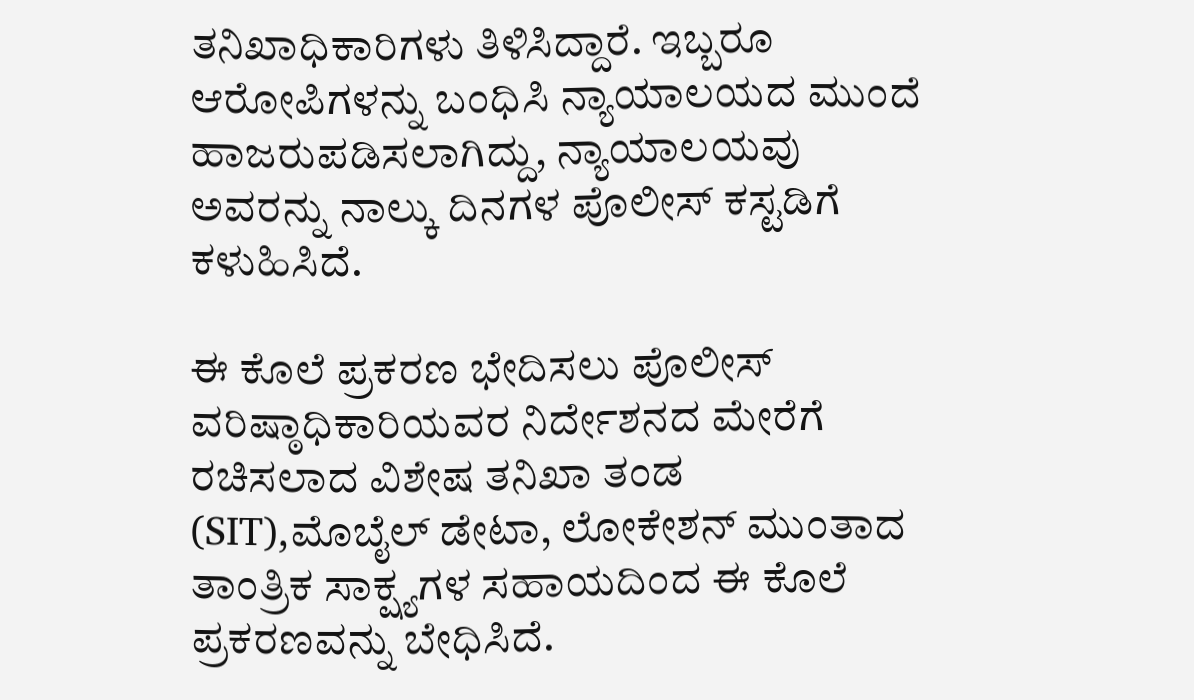ತನಿಖಾಧಿಕಾರಿಗಳು ತಿಳಿಸಿದ್ದಾರೆ. ಇಬ್ಬರೂ ಆರೋಪಿಗಳನ್ನು ಬಂಧಿಸಿ ನ್ಯಾಯಾಲಯದ ಮುಂದೆ ಹಾಜರುಪಡಿಸಲಾಗಿದ್ದು, ನ್ಯಾಯಾಲಯವು ಅವರನ್ನು ನಾಲ್ಕು ದಿನಗಳ ಪೊಲೀಸ್ ಕಸ್ಟಡಿಗೆ ಕಳುಹಿಸಿದೆ.

ಈ ಕೊಲೆ ಪ್ರಕರಣ ಭೇದಿಸಲು ಪೊಲೀಸ್ ವರಿಷ್ಠಾಧಿಕಾರಿಯವರ ನಿರ್ದೇಶನದ ಮೇರೆಗೆ ರಚಿಸಲಾದ ವಿಶೇಷ ತನಿಖಾ ತಂಡ (SIT),ಮೊಬೈಲ್ ಡೇಟಾ, ಲೋಕೇಶನ್ ಮುಂತಾದ ತಾಂತ್ರಿಕ ಸಾಕ್ಷ್ಯಗಳ ಸಹಾಯದಿಂದ ಈ ಕೊಲೆ ಪ್ರಕರಣವನ್ನು ಬೇಧಿಸಿದೆ.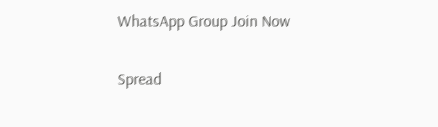WhatsApp Group Join Now

Spread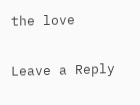the love

Leave a Reply